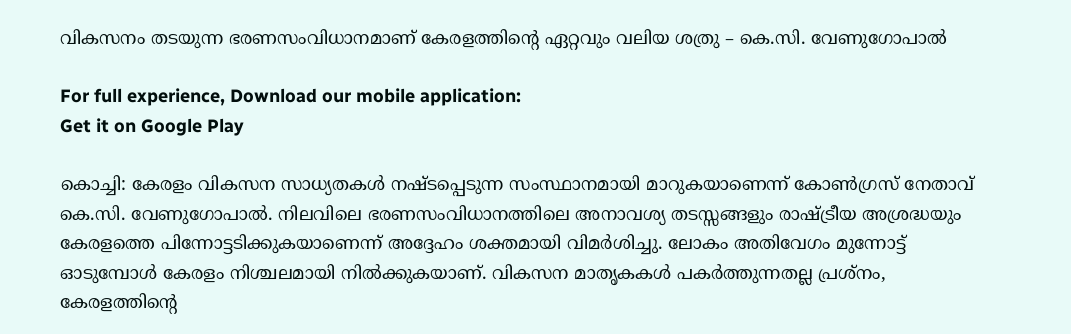വികസനം തടയുന്ന ഭരണസംവിധാനമാണ് കേരളത്തിന്റെ ഏറ്റവും വലിയ ശത്രു – കെ.സി. വേണുഗോപാൽ

For full experience, Download our mobile application:
Get it on Google Play

കൊച്ചി: കേരളം വികസന സാധ്യതകൾ നഷ്ടപ്പെടുന്ന സംസ്ഥാനമായി മാറുകയാണെന്ന് കോൺഗ്രസ് നേതാവ് കെ.സി. വേണുഗോപാൽ. നിലവിലെ ഭരണസംവിധാനത്തിലെ അനാവശ്യ തടസ്സങ്ങളും രാഷ്ട്രീയ അശ്രദ്ധയും കേരളത്തെ പിന്നോട്ടടിക്കുകയാണെന്ന് അദ്ദേഹം ശക്തമായി വിമർശിച്ചു. ലോകം അതിവേഗം മുന്നോട്ട് ഓടുമ്പോൾ കേരളം നിശ്ചലമായി നിൽക്കുകയാണ്. വികസന മാതൃകകൾ പകർത്തുന്നതല്ല പ്രശ്നം, കേരളത്തിന്റെ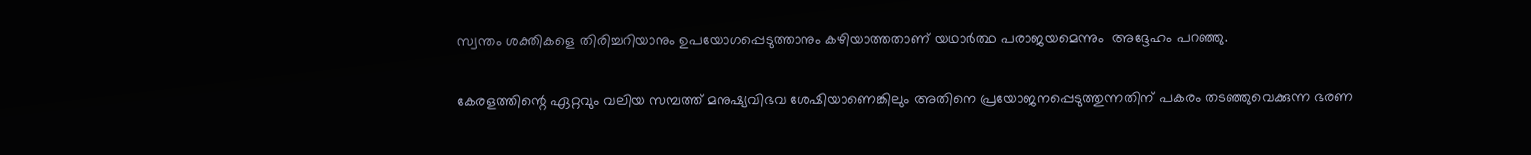സ്വന്തം ശക്തികളെ തിരിച്ചറിയാനും ഉപയോഗപ്പെടുത്താനും കഴിയാത്തതാണ് യഥാർത്ഥ പരാജയമെന്നും  അദ്ദേഹം പറഞ്ഞു.

കേരളത്തിന്റെ ഏറ്റവും വലിയ സമ്പത്ത് മനുഷ്യവിഭവ ശേഷിയാണെങ്കിലും അതിനെ പ്രയോജനപ്പെടുത്തുന്നതിന് പകരം തടഞ്ഞുവെക്കുന്ന ഭരണ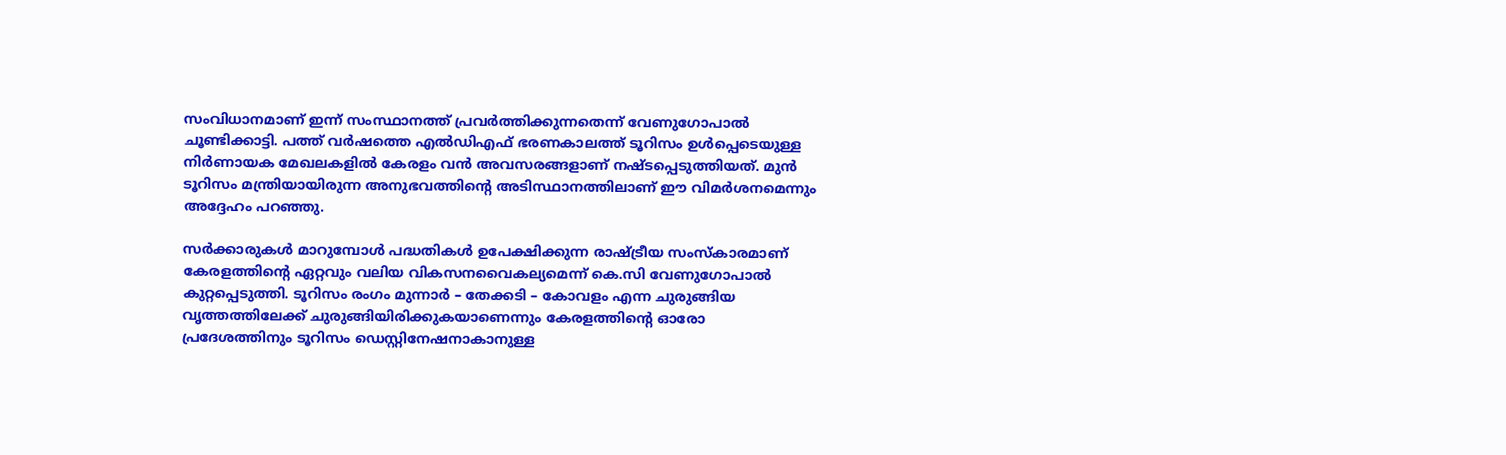സംവിധാനമാണ് ഇന്ന് സംസ്ഥാനത്ത് പ്രവർത്തിക്കുന്നതെന്ന് വേണുഗോപാൽ ചൂണ്ടിക്കാട്ടി. പത്ത് വർഷത്തെ എൽഡിഎഫ് ഭരണകാലത്ത് ടൂറിസം ഉൾപ്പെടെയുള്ള നിർണായക മേഖലകളിൽ കേരളം വൻ അവസരങ്ങളാണ് നഷ്ടപ്പെടുത്തിയത്. മുൻ ടൂറിസം മന്ത്രിയായിരുന്ന അനുഭവത്തിന്റെ അടിസ്ഥാനത്തിലാണ് ഈ വിമർശനമെന്നും അദ്ദേഹം പറഞ്ഞു.

സർക്കാരുകൾ മാറുമ്പോൾ പദ്ധതികൾ ഉപേക്ഷിക്കുന്ന രാഷ്ട്രീയ സംസ്കാരമാണ് കേരളത്തിന്റെ ഏറ്റവും വലിയ വികസനവൈകല്യമെന്ന് കെ.സി വേണുഗോപാൽ കുറ്റപ്പെടുത്തി. ടൂറിസം രംഗം മുന്നാർ – തേക്കടി – കോവളം എന്ന ചുരുങ്ങിയ വൃത്തത്തിലേക്ക് ചുരുങ്ങിയിരിക്കുകയാണെന്നും കേരളത്തിന്റെ ഓരോ പ്രദേശത്തിനും ടൂറിസം ഡെസ്റ്റിനേഷനാകാനുള്ള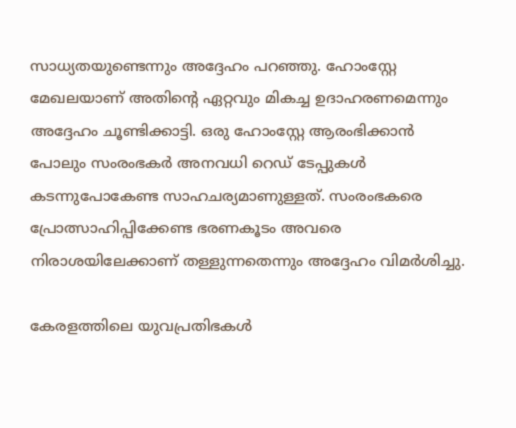സാധ്യതയുണ്ടെന്നും അദ്ദേഹം പറഞ്ഞു. ഹോംസ്റ്റേ മേഖലയാണ് അതിന്റെ ഏറ്റവും മികച്ച ഉദാഹരണമെന്നും അദ്ദേഹം ചൂണ്ടിക്കാട്ടി. ഒരു ഹോംസ്റ്റേ ആരംഭിക്കാൻ പോലും സംരംഭകർ അനവധി റെഡ് ടേപ്പുകൾ കടന്നുപോകേണ്ട സാഹചര്യമാണുള്ളത്. സംരംഭകരെ പ്രോത്സാഹിപ്പിക്കേണ്ട ഭരണകൂടം അവരെ നിരാശയിലേക്കാണ് തള്ളുന്നതെന്നും അദ്ദേഹം വിമർശിച്ചു.

കേരളത്തിലെ യുവപ്രതിഭകൾ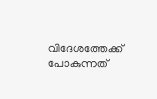വിദേശത്തേക്ക് പോകുന്നത്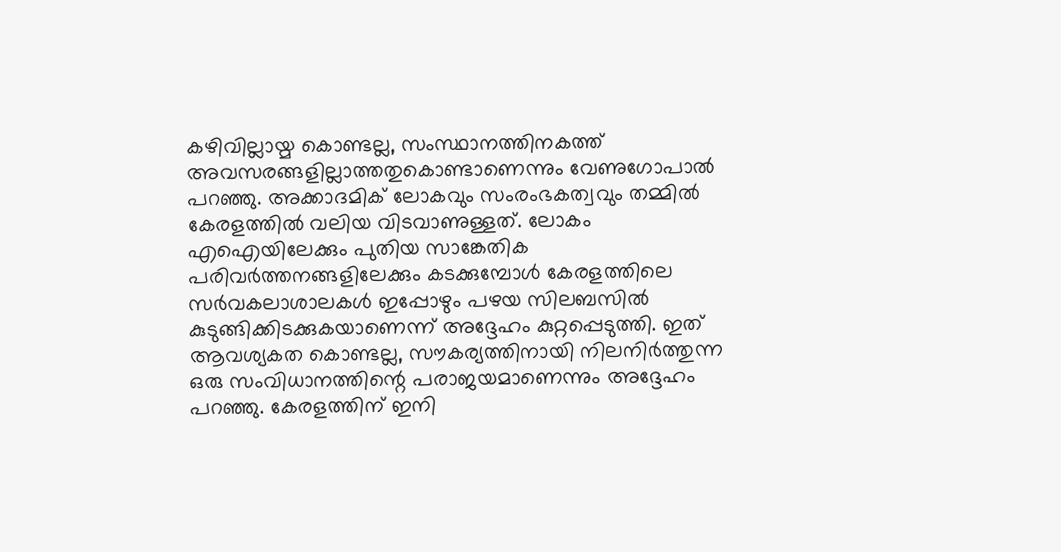കഴിവില്ലായ്മ കൊണ്ടല്ല, സംസ്ഥാനത്തിനകത്ത് അവസരങ്ങളില്ലാത്തതുകൊണ്ടാണെന്നും വേണുഗോപാൽ പറഞ്ഞു. അക്കാദമിക് ലോകവും സംരംഭകത്വവും തമ്മിൽ കേരളത്തിൽ വലിയ വിടവാണുള്ളത്. ലോകം എഐയിലേക്കും പുതിയ സാങ്കേതിക പരിവർത്തനങ്ങളിലേക്കും കടക്കുമ്പോൾ കേരളത്തിലെ സർവകലാശാലകൾ ഇപ്പോഴും പഴയ സിലബസിൽ കുടുങ്ങിക്കിടക്കുകയാണെന്ന് അദ്ദേഹം കുറ്റപ്പെടുത്തി. ഇത് ആവശ്യകത കൊണ്ടല്ല, സൗകര്യത്തിനായി നിലനിർത്തുന്ന ഒരു സംവിധാനത്തിന്റെ പരാജയമാണെന്നും അദ്ദേഹം പറഞ്ഞു. കേരളത്തിന് ഇനി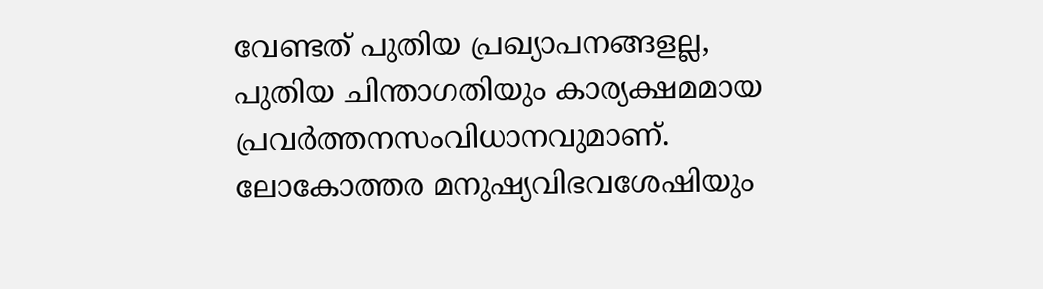വേണ്ടത് പുതിയ പ്രഖ്യാപനങ്ങളല്ല, പുതിയ ചിന്താഗതിയും കാര്യക്ഷമമായ പ്രവർത്തനസംവിധാനവുമാണ്. ലോകോത്തര മനുഷ്യവിഭവശേഷിയും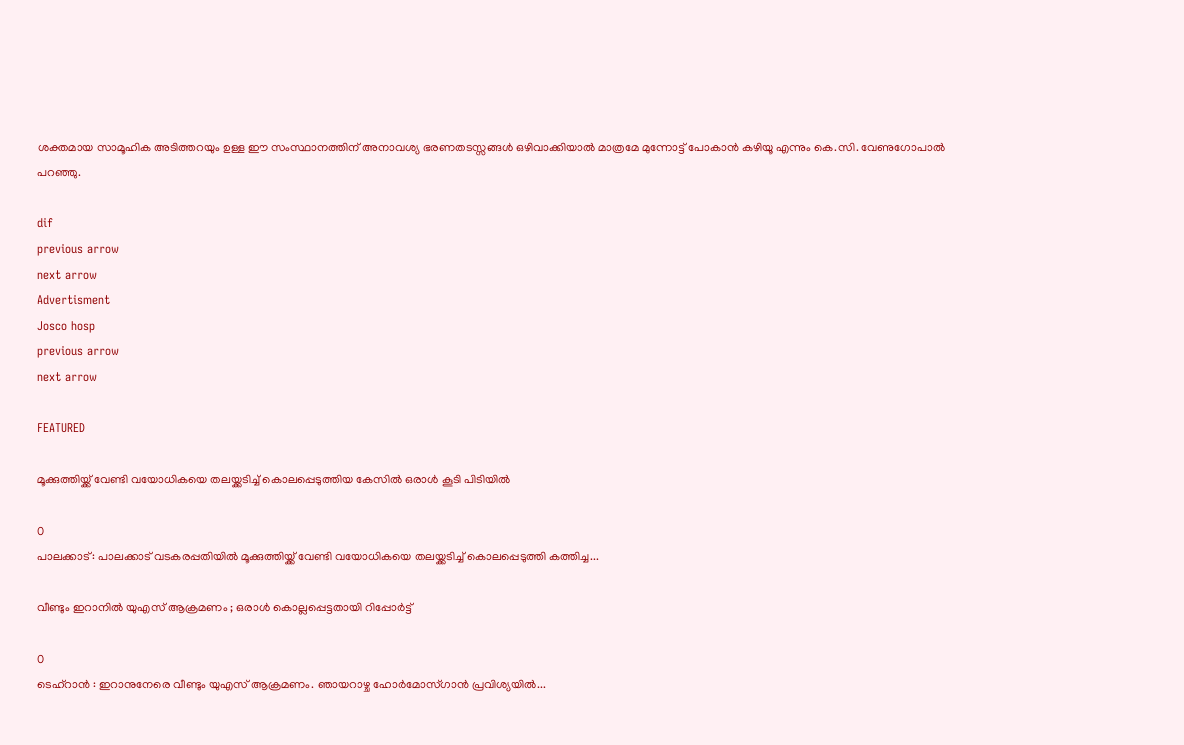ശക്തമായ സാമൂഹിക അടിത്തറയും ഉള്ള ഈ സംസ്ഥാനത്തിന് അനാവശ്യ ഭരണതടസ്സങ്ങൾ ഒഴിവാക്കിയാൽ മാത്രമേ മുന്നോട്ട് പോകാൻ കഴിയൂ എന്നും കെ.സി. വേണുഗോപാൽ പറഞ്ഞു.

dif
previous arrow
next arrow
Advertisment
Josco hosp
previous arrow
next arrow

FEATURED

മൂക്കുത്തിയ്ക്ക് വേണ്ടി വയോധികയെ തലയ്ക്കടിച്ച് കൊലപ്പെടുത്തിയ കേസിൽ ഒരാൾ കൂടി പിടിയിൽ

0
പാലക്കാട്‌: പാലക്കാട്‌ വടകരപ്പതിയിൽ മൂക്കുത്തിയ്ക്ക് വേണ്ടി വയോധികയെ തലയ്ക്കടിച്ച് കൊലപ്പെടുത്തി കത്തിച്ച...

വീണ്ടും ഇറാനിൽ യുഎസ് ആക്രമണം ; ഒരാൾ കൊല്ലപ്പെട്ടതായി റിപ്പോർട്ട്

0
ടെഹ്റാൻ : ഇറാനുനേരെ വീണ്ടും യുഎസ് ആക്രമണം. ഞായറാഴ്ച ഹോർമോസ്ഗാൻ പ്രവിശ്യയിൽ...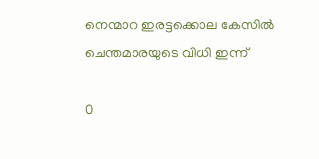നെന്മാറ ഇരട്ടക്കൊല കേസിൽ ചെന്തമാരയുടെ വിധി ഇന്ന്

0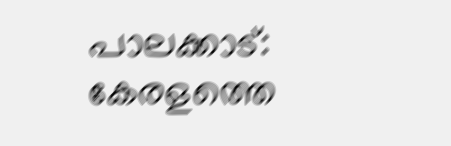പാലക്കാട്: കേരളത്തെ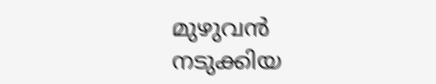മുഴുവൻ നടുക്കിയ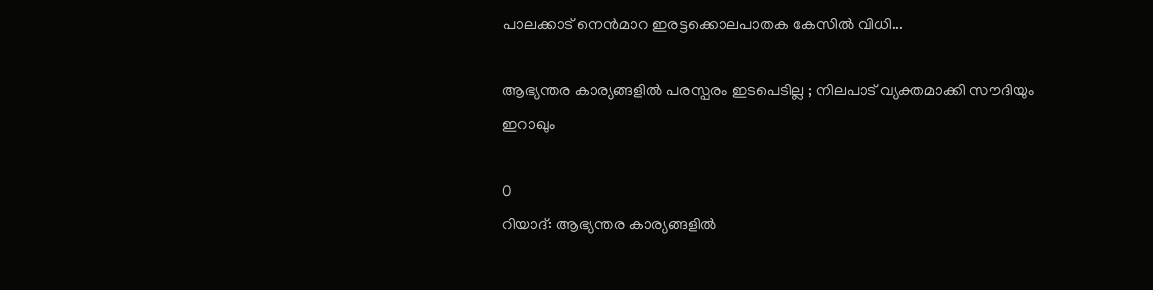പാലക്കാട് നെൻമാറ ഇരട്ടക്കൊലപാതക കേസിൽ വിധി...

ആഭ്യന്തര കാര്യങ്ങളിൽ പരസ്പരം ഇടപെടില്ല ; നിലപാട് വ്യക്തമാക്കി സൗദിയും ഇറാഖും

0
റിയാദ്: ആഭ്യന്തര കാര്യങ്ങളിൽ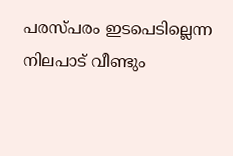പരസ്പരം ഇടപെടില്ലെന്ന നിലപാട് വീണ്ടും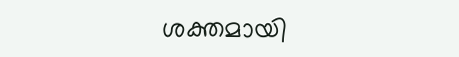ശക്തമായി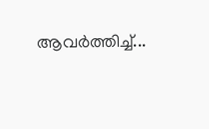ആവർത്തിച്ച്...